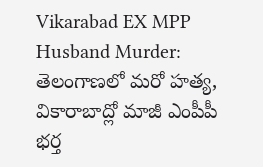Vikarabad EX MPP Husband Murder: తెలంగాణలో మరో హత్య, వికారాబాద్లో మాజీ ఎంపీపీ భర్త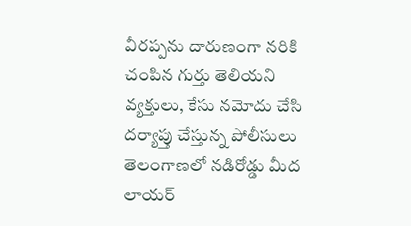వీరప్పను దారుణంగా నరికి చంపిన గుర్తు తెలియని వ్యక్తులు, కేసు నమోదు చేసి దర్యాప్తు చేస్తున్న పోలీసులు
తెలంగాణలో నడిరోడ్డు మీద లాయర్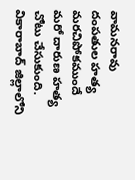వామనరావు దంపతుల హత్య మరచిపోకముందే మరో దారుణ హత్య చోటు చేసుకుంది. వికారాబాద్ జిల్లాలోని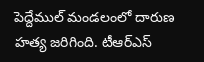పెద్దేముల్ మండలంలో దారుణ హత్య జరిగింది. టీఆర్ఎస్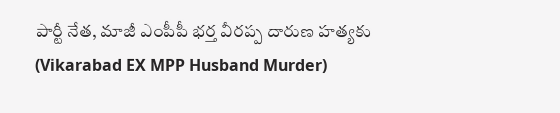పార్టీ నేత, మాజీ ఎంపీపీ భర్త వీరప్ప దారుణ హత్యకు (Vikarabad EX MPP Husband Murder)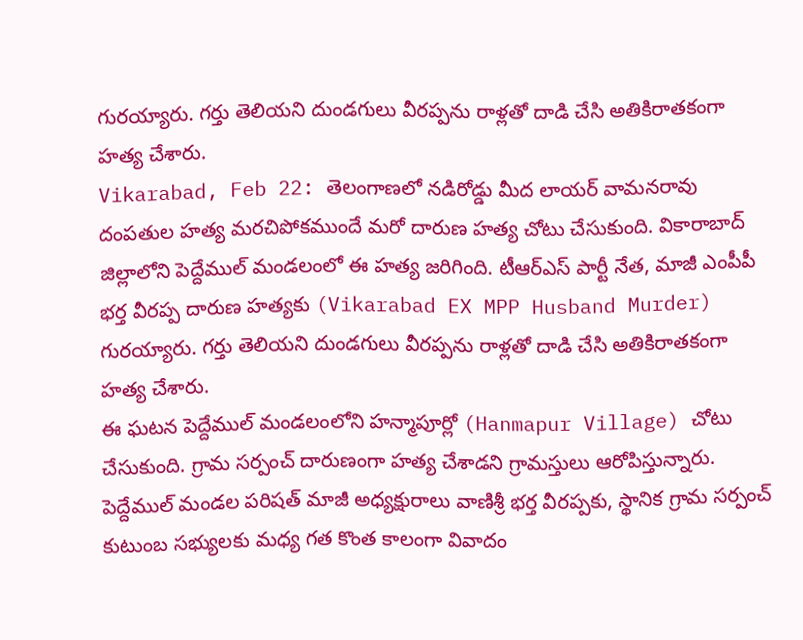గురయ్యారు. గర్తు తెలియని దుండగులు వీరప్పను రాళ్లతో దాడి చేసి అతికిరాతకంగా హత్య చేశారు.
Vikarabad, Feb 22: తెలంగాణలో నడిరోడ్డు మీద లాయర్ వామనరావు దంపతుల హత్య మరచిపోకముందే మరో దారుణ హత్య చోటు చేసుకుంది. వికారాబాద్ జిల్లాలోని పెద్దేముల్ మండలంలో ఈ హత్య జరిగింది. టీఆర్ఎస్ పార్టీ నేత, మాజీ ఎంపీపీ భర్త వీరప్ప దారుణ హత్యకు (Vikarabad EX MPP Husband Murder) గురయ్యారు. గర్తు తెలియని దుండగులు వీరప్పను రాళ్లతో దాడి చేసి అతికిరాతకంగా హత్య చేశారు.
ఈ ఘటన పెద్దేముల్ మండలంలోని హన్మాపూర్లో (Hanmapur Village) చోటు చేసుకుంది. గ్రామ సర్పంచ్ దారుణంగా హత్య చేశాడని గ్రామస్తులు ఆరోపిస్తున్నారు. పెద్దేముల్ మండల పరిషత్ మాజీ అధ్యక్షురాలు వాణిశ్రీ భర్త వీరప్పకు, స్థానిక గ్రామ సర్పంచ్ కుటుంబ సభ్యులకు మధ్య గత కొంత కాలంగా వివాదం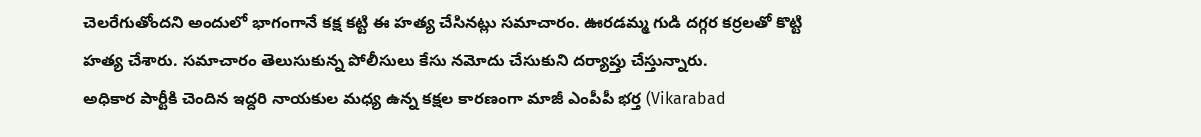చెలరేగుతోందని అందులో భాగంగానే కక్ష కట్టి ఈ హత్య చేసినట్లు సమాచారం. ఊరడమ్మ గుడి దగ్గర కర్రలతో కొట్టి హత్య చేశారు. సమాచారం తెలుసుకున్న పోలీసులు కేసు నమోదు చేసుకుని దర్యాప్తు చేస్తున్నారు.
అధికార పార్టీకి చెందిన ఇద్దరి నాయకుల మధ్య ఉన్న కక్షల కారణంగా మాజీ ఎంపీపీ భర్త (Vikarabad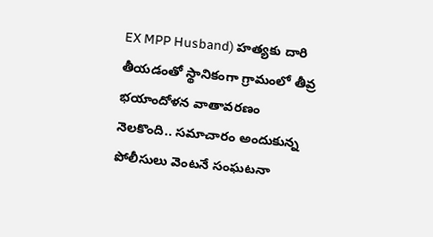EX MPP Husband) హత్యకు దారి తీయడంతో స్థానికంగా గ్రామంలో తీవ్ర భయాందోళన వాతావరణం నెలకొంది.. సమాచారం అందుకున్న పోలీసులు వెంటనే సంఘటనా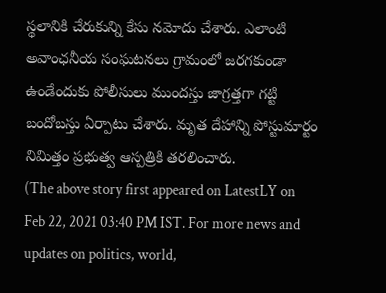స్థలానికి చేరుకున్ని కేసు నమోదు చేశారు. ఎలాంటి అవాంఛనీయ సంఘటనలు గ్రామంలో జరగకుండా ఉండేందుకు పోలీసులు ముందస్తు జాగ్రత్తగా గట్టి బందోబస్తు ఏర్పాటు చేశారు. మృత దేహాన్ని పోస్టుమార్టం నిమిత్తం ప్రభుత్వ ఆస్పత్రికి తరలించారు.
(The above story first appeared on LatestLY on Feb 22, 2021 03:40 PM IST. For more news and updates on politics, world,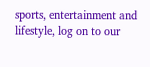sports, entertainment and lifestyle, log on to our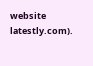website latestly.com).